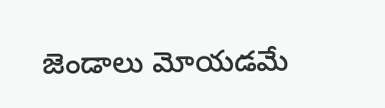జెండాలు మోయడమే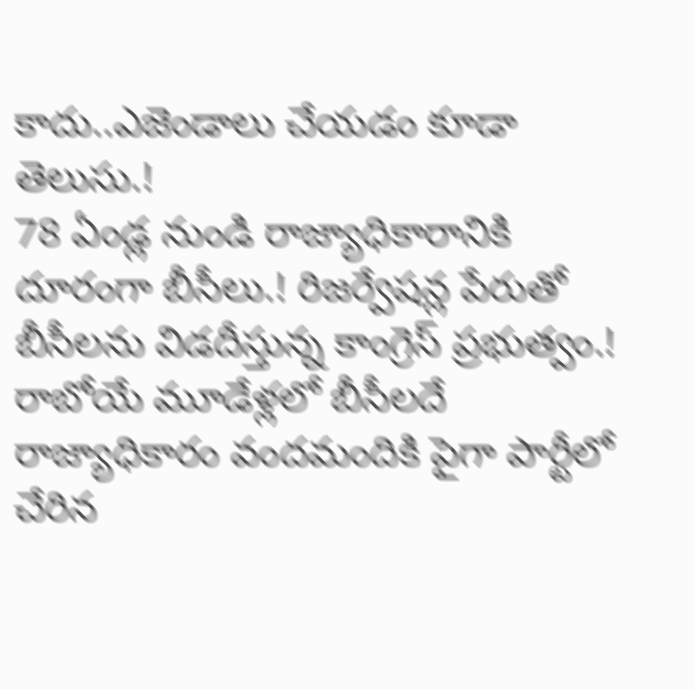కాదు..ఎజెండాలు చేయడం కూడా తెలుసు.!
78 ఏండ్ల నుండి రాజ్యాధికారానికి దూరంగా బీసీలు.! రిజర్వేషన్ల పేరుతో బీసీలను విడదీస్తున్న కాంగ్రెస్ ప్రభుత్వం.! రాబోయే మూడేళ్లలో బీసీలదే రాజ్యాధికారం వందమందికి పైగా పార్టీలో చేరిన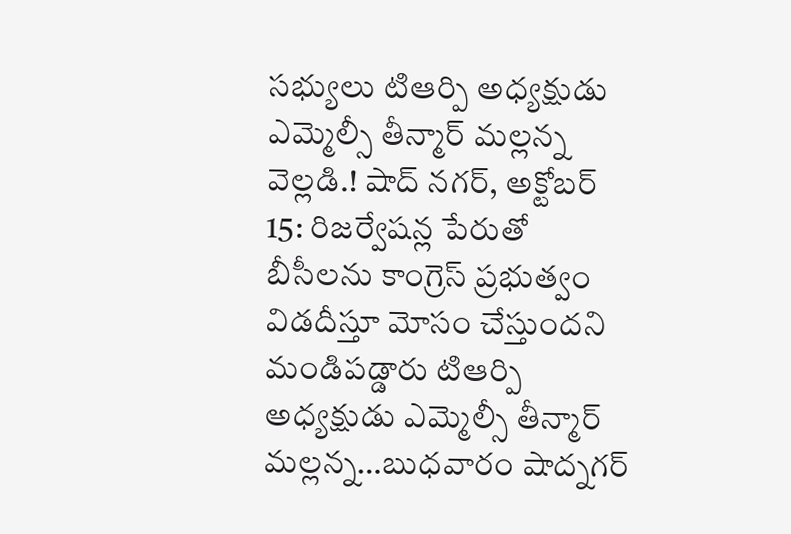సభ్యులు టిఆర్పి అధ్యక్షుడు ఎమ్మెల్సీ తీన్మార్ మల్లన్న వెల్లడి.! షాద్ నగర్, అక్టోబర్ 15: రిజర్వేషన్ల పేరుతో బీసీలను కాంగ్రెస్ ప్రభుత్వం విడదీస్తూ మోసం చేస్తుందని మండిపడ్డారు టిఆర్పి అధ్యక్షుడు ఎమ్మెల్సీ తీన్మార్ మల్లన్న…బుధవారం షాద్నగర్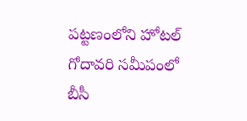పట్టణంలోని హోటల్ గోదావరి సమీపంలో బీసీ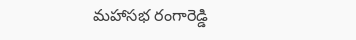మహాసభ రంగారెడ్డి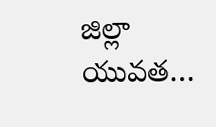జిల్లా యువత…